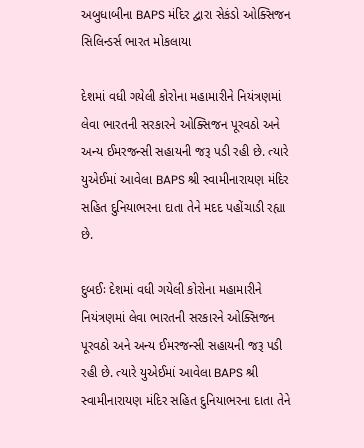અબુધાબીના BAPS મંદિર દ્વારા સેકંડો ઓક્સિજન સિલિન્ડર્સ ભારત મોકલાયા

દેશમાં વધી ગયેલી કોરોના મહામારીને નિયંત્રણમાં લેવા ભારતની સરકારને ઓક્સિજન પૂરવઠો અને અન્ય ઈમરજન્સી સહાયની જરૂ પડી રહી છે. ત્યારે યુએઈમાં આવેલા BAPS શ્રી સ્વામીનારાયણ મંદિર સહિત દુનિયાભરના દાતા તેને મદદ પહોંચાડી રહ્યા છે.

દુબઈઃ દેશમાં વધી ગયેલી કોરોના મહામારીને નિયંત્રણમાં લેવા ભારતની સરકારને ઓક્સિજન પૂરવઠો અને અન્ય ઈમરજન્સી સહાયની જરૂ પડી રહી છે. ત્યારે યુએઈમાં આવેલા BAPS શ્રી સ્વામીનારાયણ મંદિર સહિત દુનિયાભરના દાતા તેને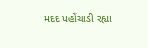મદદ પહોંચાડી રહ્યા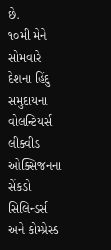છે.
૧૦મી મેને સોમવારે દેશના હિંદુ સમુદાયના વોલન્ટિયર્સ લીક્વીડ ઓક્સિજનના સેંકડો સિલિન્ડર્સ અને કોમ્પ્રેસ્ડ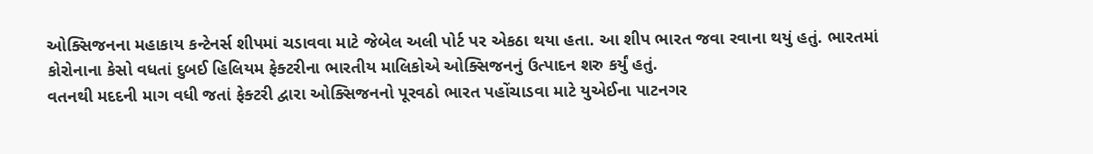ઓક્સિજનના મહાકાય કન્ટેનર્સ શીપમાં ચડાવવા માટે જેબેલ અલી પોર્ટ પર એકઠા થયા હતા. આ શીપ ભારત જવા રવાના થયું હતું. ભારતમાં કોરોનાના કેસો વધતાં દુબઈ હિલિયમ ફેક્ટરીના ભારતીય માલિકોએ ઓક્સિજનનું ઉત્પાદન શરુ કર્યું હતું.
વતનથી મદદની માગ વધી જતાં ફેક્ટરી દ્વારા ઓક્સિજનનો પૂરવઠો ભારત પહોંચાડવા માટે યુએઈના પાટનગર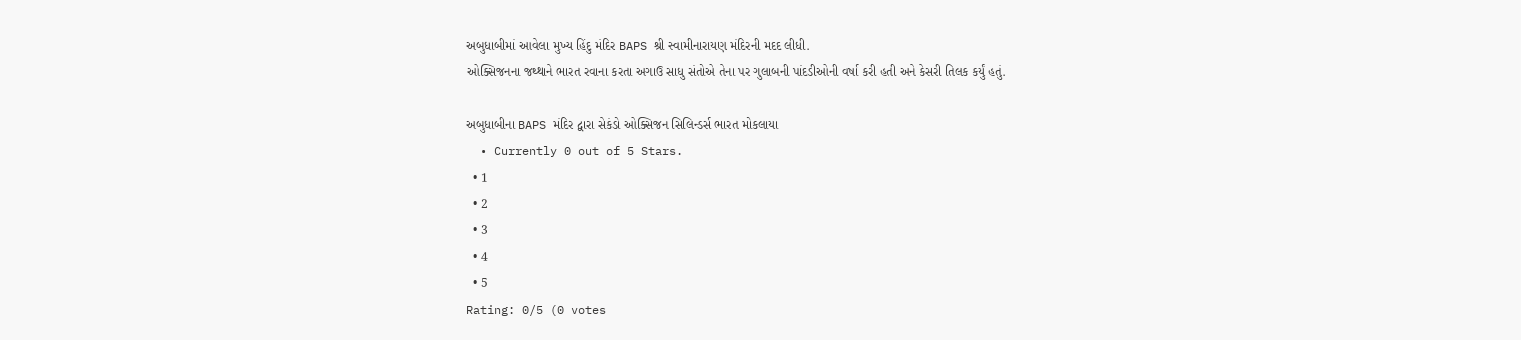અબુધાબીમાં આવેલા મુખ્ય હિંદુ મંદિર BAPS શ્રી સ્વામીનારાયણ મંદિરની મદદ લીધી.
ઓક્સિજનના જથ્થાને ભારત રવાના કરતા અગાઉ સાધુ સંતોએ તેના પર ગુલાબની પાંદડીઓની વર્ષા કરી હતી અને કેસરી તિલક કર્યું હતું.

અબુધાબીના BAPS મંદિર દ્વારા સેકંડો ઓક્સિજન સિલિન્ડર્સ ભારત મોકલાયા
  • Currently 0 out of 5 Stars.
  • 1
  • 2
  • 3
  • 4
  • 5
Rating: 0/5 (0 votes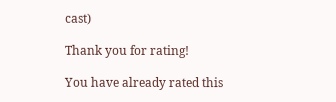cast)

Thank you for rating!

You have already rated this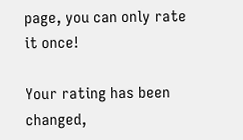page, you can only rate it once!

Your rating has been changed,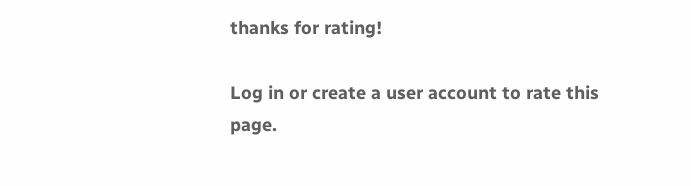thanks for rating!

Log in or create a user account to rate this page.